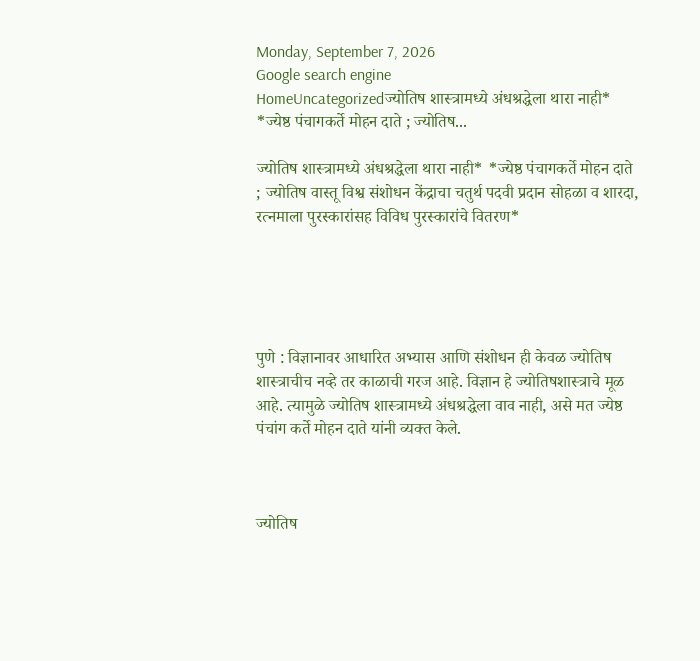Monday, September 7, 2026
Google search engine
HomeUncategorizedज्योतिष शास्त्रामध्ये अंधश्रद्धेला थारा नाही* *ज्येष्ठ पंचागकर्ते मोहन दाते ; ज्योतिष...

ज्योतिष शास्त्रामध्ये अंधश्रद्धेला थारा नाही* *ज्येष्ठ पंचागकर्ते मोहन दाते ; ज्योतिष वास्तू विश्व संशोधन केंद्राचा चतुर्थ पदवी प्रदान सोहळा व शारदा, रत्नमाला पुरस्कारांसह विविध पुरस्कारांचे वितरण*





पुणे : विज्ञानावर आधारित अभ्यास आणि संशोधन ही केवळ ज्योतिष शास्त्राचीच नव्हे तर काळाची गरज आहे. विज्ञान हे ज्योतिषशास्त्राचे मूळ आहे. त्यामुळे ज्योतिष शास्त्रामध्ये अंधश्रद्धेला वाव नाही, असे मत ज्येष्ठ पंचांग कर्ते मोहन दाते यांनी व्यक्त केले.



ज्योतिष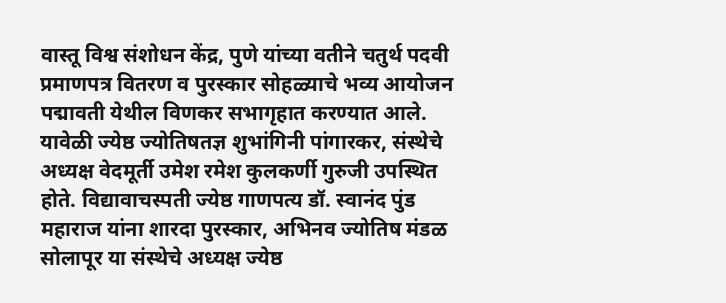वास्तू विश्व संशोधन केंद्र, पुणे यांच्या वतीने चतुर्थ पदवी प्रमाणपत्र वितरण व पुरस्कार सोहळ्याचे भव्य आयोजन पद्मावती येथील विणकर सभागृहात करण्यात आले. यावेळी ज्येष्ठ ज्योतिषतज्ञ शुभांगिनी पांगारकर, संस्थेचे अध्यक्ष वेदमूर्ती उमेश रमेश कुलकर्णी गुरुजी उपस्थित होते. विद्यावाचस्पती ज्येष्ठ गाणपत्य डॉ. स्वानंद पुंड महाराज यांना शारदा पुरस्कार, अभिनव ज्योतिष मंडळ सोलापूर या संस्थेचे अध्यक्ष ज्येष्ठ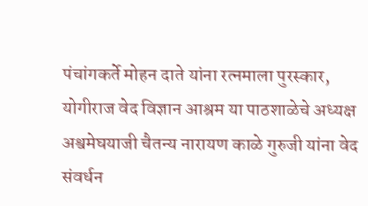पंचांगकर्ते मोहन दाते यांना रत्नमाला पुरस्कार, योगीराज वेद विज्ञान आश्रम या पाठशाळेचे अध्यक्ष अश्वमेघयाजी चैतन्य नारायण काळे गुरुजी यांना वेद संवर्धन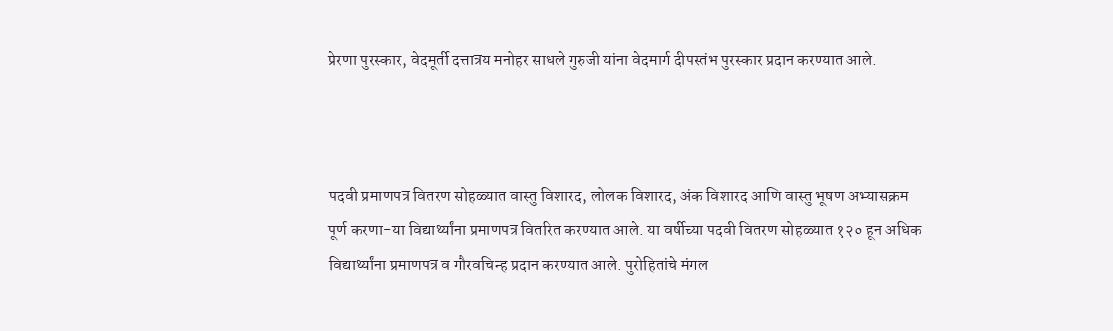प्रेरणा पुरस्कार, वेदमूर्ती दत्तात्रय मनोहर साधले गुरुजी यांना वेदमार्ग दीपस्तंभ पुरस्कार प्रदान करण्यात आले.



पदवी प्रमाणपत्र वितरण सोहळ्यात वास्तु विशारद, लोलक विशारद, अंक विशारद आणि वास्तु भूषण अभ्यासक्रम पूर्ण करणा-या विद्यार्थ्यांना प्रमाणपत्र वितरित करण्यात आले. या वर्षीच्या पदवी वितरण सोहळ्यात १२० हून अधिक विद्यार्थ्यांना प्रमाणपत्र व गौरवचिन्ह प्रदान करण्यात आले. पुरोहितांचे मंगल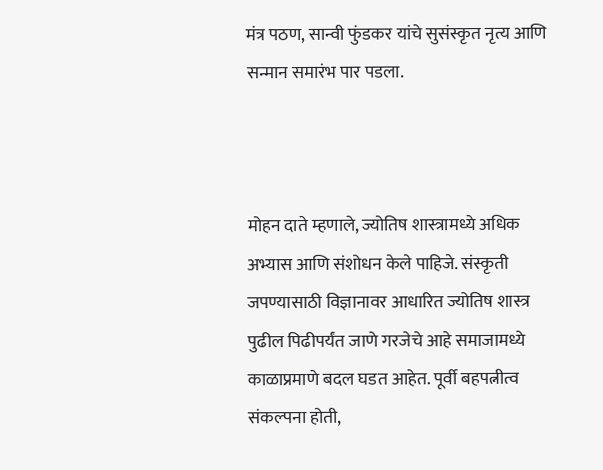मंत्र पठण, सान्वी फुंडकर यांचे सुसंस्कृत नृत्य आणि सन्मान समारंभ पार पडला.



मोहन दाते म्हणाले, ज्योतिष शास्त्रामध्ये अधिक अभ्यास आणि संशोधन केले पाहिजे. संस्कृती जपण्यासाठी विज्ञानावर आधारित ज्योतिष शास्त्र पुढील पिढीपर्यंत जाणे गरजेचे आहे समाजामध्ये काळाप्रमाणे बदल घडत आहेत. पूर्वी बहपत्नीत्व संकल्पना होती,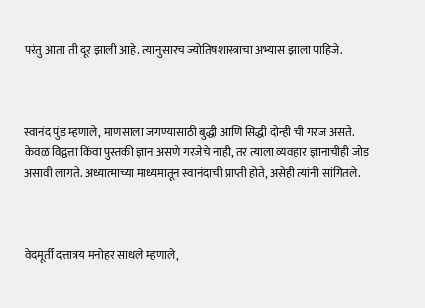परंतु आता ती दूर झाली आहे. त्यानुसारच ज्योतिषशास्त्राचा अभ्यास झाला पाहिजे.



स्वानंद पुंड म्हणाले, माणसाला जगण्यासाठी बुद्धी आणि सिद्धी दोन्ही ची गरज असते. केवळ विद्वत्ता किंवा पुस्तकी ज्ञान असणे गरजेचे नाही, तर त्याला व्यवहार ज्ञानाचीही जोड असावी लागते. अध्यात्माच्या माध्यमातून स्वानंदाची प्राप्ती होते, असेही त्यांनी सांगितले.



वेदमूर्ती दत्तात्रय मनोहर साधले म्हणाले,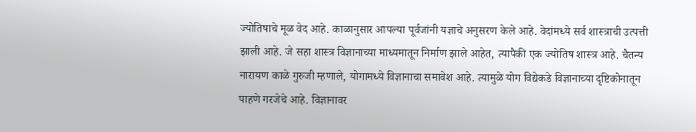ज्योतिषाचे मूळ वेद आहे. काळानुसार आपल्या पूर्वजांनी यज्ञाचे अनुसरण केले आहे. वेदांमध्ये सर्व शास्त्राची उत्पत्ती झाली आहे. जे सहा शास्त्र विज्ञानाच्या माध्यमातून निर्माण झाले आहेत, त्यापैकी एक ज्योतिष शास्त्र आहे. चैतन्य नारायण काळे गुरुजी म्हणाले, योगामध्ये विज्ञानाचा समावेश आहे. त्यामुळे योग विद्येकडे विज्ञानाच्या दृष्टिकोनातून पाहणे गरजेचे आहे. विज्ञानावर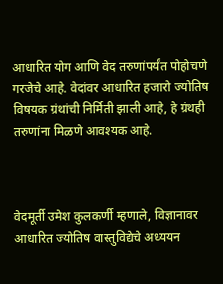आधारित योग आणि वेद तरुणांपर्यंत पोहोचणे गरजेचे आहे. वेदांवर आधारित हजारो ज्योतिष विषयक ग्रंथांची निर्मिती झाली आहे, हे ग्रंथही तरुणांना मिळणे आवश्यक आहे.



वेदमूर्ती उमेश कुलकर्णी म्हणाले, विज्ञानावर आधारित ज्योतिष वास्तुविद्येचे अध्ययन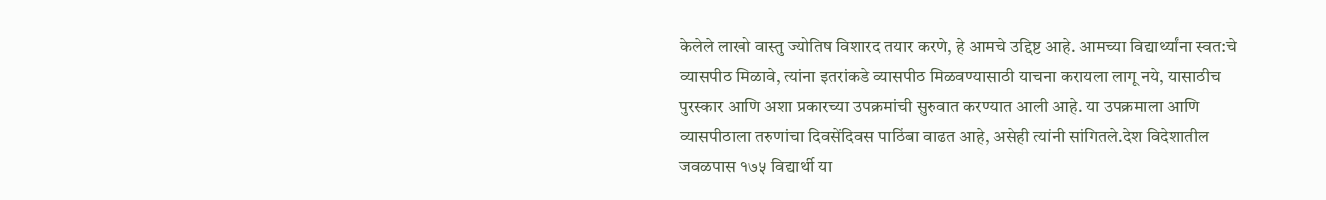केलेले लाखो वास्तु ज्योतिष विशारद तयार करणे, हे आमचे उद्दिष्ट आहे. आमच्या विद्यार्थ्यांना स्वत:चे व्यासपीठ मिळावे, त्यांना इतरांकडे व्यासपीठ मिळवण्यासाठी याचना करायला लागू नये, यासाठीच पुरस्कार आणि अशा प्रकारच्या उपक्रमांची सुरुवात करण्यात आली आहे. या उपक्रमाला आणि व्यासपीठाला तरुणांचा दिवसेंदिवस पाठिंबा वाढत आहे, असेही त्यांनी सांगितले.देश विदेशातील जवळपास १७५ विद्यार्थी या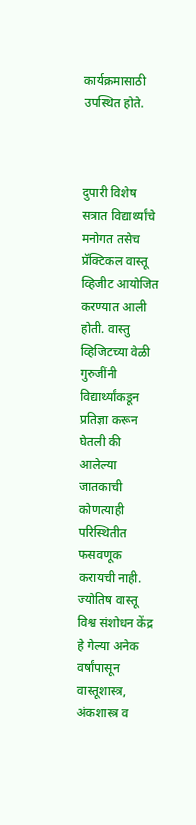कार्यक्रमासाठी उपस्थित होते.



दुपारी विशेष सत्रात विद्यार्थ्यांचे मनोगत तसेच प्रॅक्टिकल वास्तू व्हिजीट आयोजित करण्यात आली होती. वास्तु व्हिजिटच्या वेळी गुरुजींनी विद्यार्थ्यांकडून प्रतिज्ञा करून घेतली की आलेल्या जातकाची कोणत्याही परिस्थितीत फसवणूक करायची नाही. ज्योतिष वास्तू विश्व संशोधन केंद्र हे गेल्या अनेक वर्षांपासून वास्तूशास्त्र, अंकशास्त्र व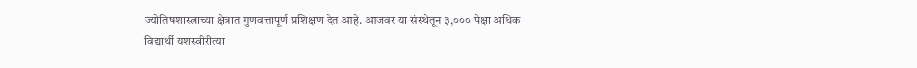ज्योतिषशास्त्राच्या क्षेत्रात गुणवत्तापूर्ण प्रशिक्षण देत आहे. आजवर या संस्थेतून ३,००० पेक्षा अधिक विद्यार्थी यशस्वीरीत्या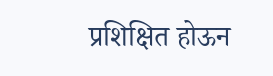प्रशिक्षित होऊन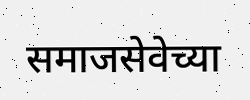समाजसेवेच्या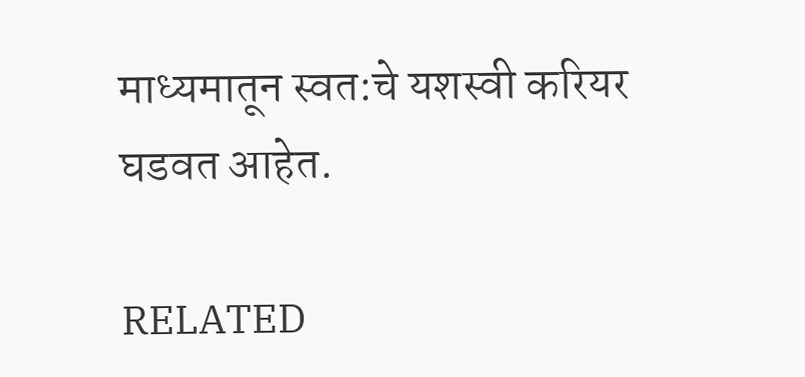माध्यमातून स्वत:चे यशस्वी करियर घडवत आहेत.

RELATED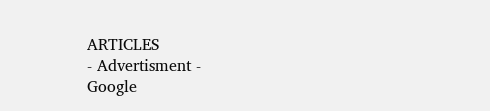ARTICLES
- Advertisment -
Google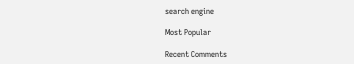search engine

Most Popular

Recent Comments